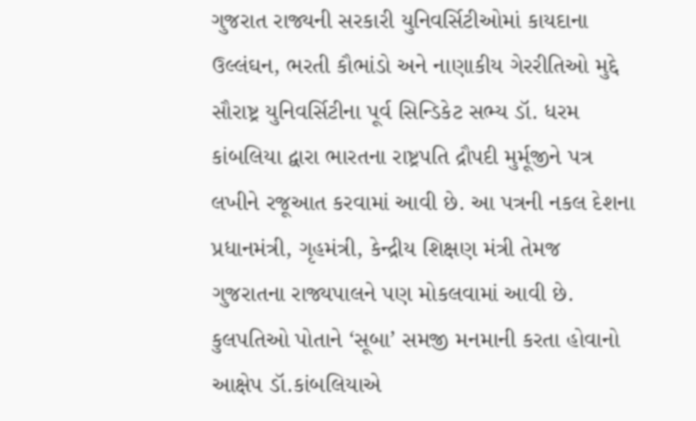ગુજરાત રાજ્યની સરકારી યુનિવર્સિટીઓમાં કાયદાના ઉલ્લંઘન, ભરતી કૌભાંડો અને નાણાકીય ગેરરીતિઓ મુદ્દે સૌરાષ્ટ્ર યુનિવર્સિટીના પૂર્વ સિન્ડિકેટ સભ્ય ડૉ. ધરમ કાંબલિયા દ્વારા ભારતના રાષ્ટ્રપતિ દ્રૌપદી મુર્મૂજીને પત્ર લખીને રજૂઆત કરવામાં આવી છે. આ પત્રની નકલ દેશના પ્રધાનમંત્રી, ગૃહમંત્રી, કેન્દ્રીય શિક્ષણ મંત્રી તેમજ ગુજરાતના રાજ્યપાલને પણ મોકલવામાં આવી છે.
કુલપતિઓ પોતાને ‘સૂબા’ સમજી મનમાની કરતા હોવાનો આક્ષેપ ડૉ.કાંબલિયાએ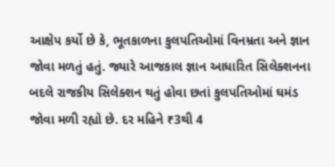આક્ષેપ કર્યો છે કે, ભૂતકાળના કુલપતિઓમાં વિનમ્રતા અને જ્ઞાન જોવા મળતું હતું. જ્યારે આજકાલ જ્ઞાન આધારિત સિલેક્શનના બદલે રાજકીય સિલેક્શન થતું હોવા છતાં કુલપતિઓમાં ઘમંડ જોવા મળી રહ્યો છે. દર મહિને ₹3થી 4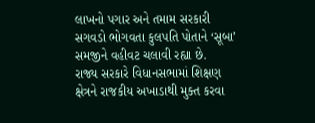લાખનો પગાર અને તમામ સરકારી સગવડો ભોગવતા કુલપતિ પોતાને ‘સૂબા’ સમજીને વહીવટ ચલાવી રહ્યા છે.
રાજ્ય સરકારે વિધાનસભામાં શિક્ષણ ક્ષેત્રને રાજકીય અખાડાથી મુક્ત કરવા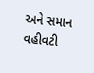અને સમાન વહીવટી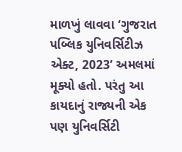માળખું લાવવા ‘ગુજરાત પબ્લિક યુનિવર્સિટીઝ એક્ટ, 2023’ અમલમાં મૂક્યો હતો. પરંતુ આ કાયદાનું રાજ્યની એક પણ યુનિવર્સિટી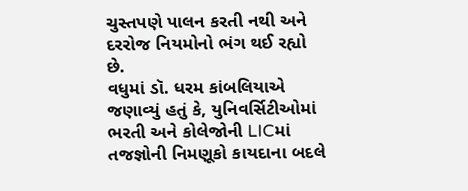ચુસ્તપણે પાલન કરતી નથી અને દરરોજ નિયમોનો ભંગ થઈ રહ્યો છે.
વધુમાં ડૉ. ધરમ કાંબલિયાએ જણાવ્યું હતું કે, યુનિવર્સિટીઓમાં ભરતી અને કોલેજોની LICમાં તજજ્ઞોની નિમણૂકો કાયદાના બદલે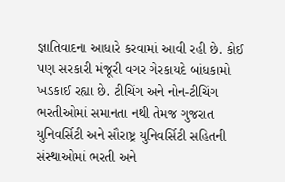જ્ઞાતિવાદના આધારે કરવામાં આવી રહી છે. કોઈ પણ સરકારી મંજૂરી વગર ગેરકાયદે બાંધકામો ખડકાઈ રહ્યા છે. ટીચિંગ અને નોન-ટીચિંગ ભરતીઓમાં સમાનતા નથી તેમજ ગુજરાત યુનિવર્સિટી અને સૌરાષ્ટ્ર યુનિવર્સિટી સહિતની સંસ્થાઓમાં ભરતી અને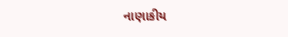નાણાકીય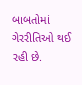બાબતોમાં ગેરરીતિઓ થઈ રહી છે.